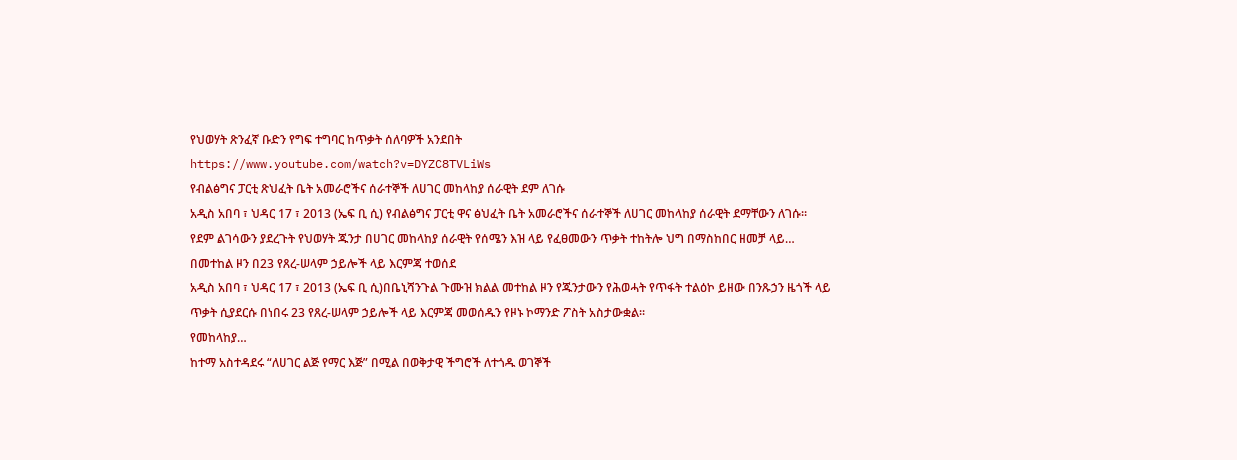የህወሃት ጽንፈኛ ቡድን የግፍ ተግባር ከጥቃት ሰለባዎች አንደበት
https://www.youtube.com/watch?v=DYZC8TVLiWs
የብልፅግና ፓርቲ ጽህፈት ቤት አመራሮችና ሰራተኞች ለሀገር መከላከያ ሰራዊት ደም ለገሱ
አዲስ አበባ ፣ ህዳር 17 ፣ 2013 (ኤፍ ቢ ሲ) የብልፅግና ፓርቲ ዋና ፅህፈት ቤት አመራሮችና ሰራተኞች ለሀገር መከላከያ ሰራዊት ደማቸውን ለገሱ።
የደም ልገሳውን ያደረጉት የህወሃት ጁንታ በሀገር መከላከያ ሰራዊት የሰሜን እዝ ላይ የፈፀመውን ጥቃት ተከትሎ ህግ በማስከበር ዘመቻ ላይ…
በመተከል ዞን በ23 የጸረ-ሠላም ኃይሎች ላይ እርምጃ ተወሰደ
አዲስ አበባ ፣ ህዳር 17 ፣ 2013 (ኤፍ ቢ ሲ)በቤኒሻንጉል ጉሙዝ ክልል መተከል ዞን የጁንታውን የሕወሓት የጥፋት ተልዕኮ ይዘው በንጹኃን ዜጎች ላይ ጥቃት ሲያደርሱ በነበሩ 23 የጸረ-ሠላም ኃይሎች ላይ እርምጃ መወሰዱን የዞኑ ኮማንድ ፖስት አስታውቋል፡፡
የመከላከያ…
ከተማ አስተዳደሩ “ለሀገር ልጅ የማር እጅ” በሚል በወቅታዊ ችግሮች ለተጎዱ ወገኞች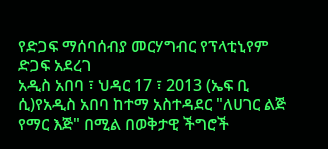የድጋፍ ማሰባሰብያ መርሃግብር የፕላቲኒየም ድጋፍ አደረገ
አዲስ አበባ ፣ ህዳር 17 ፣ 2013 (ኤፍ ቢ ሲ)የአዲስ አበባ ከተማ አስተዳደር "ለሀገር ልጅ የማር እጅ" በሚል በወቅታዊ ችግሮች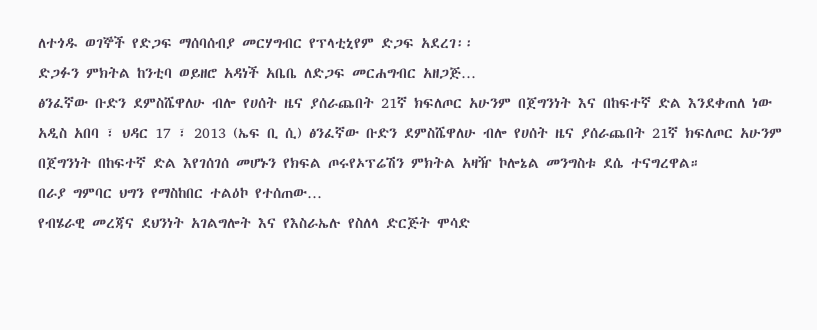ለተጎዱ ወገኞች የድጋፍ ማሰባሰብያ መርሃግብር የፕላቲኒየም ድጋፍ አደረገ፡፡
ድጋፉን ምክትል ከንቲባ ወይዘሮ አዳነች አቤቤ ለድጋፍ መርሐግብር አዘጋጅ…
ፅንፈኛው ቡድን ደምስሼዋለሁ ብሎ የሀሰት ዜና ያሰራጨበት 21ኛ ክፍለጦር አሁንም በጀግንነት እና በከፍተኛ ድል እንደቀጠለ ነው
አዲስ አበባ ፣ ህዳር 17 ፣ 2013 (ኤፍ ቢ ሲ) ፅንፈኛው ቡድን ደምስሼዋለሁ ብሎ የሀሰት ዜና ያሰራጨበት 21ኛ ክፍለጦር አሁንም በጀግንነት በከፍተኛ ድል እየገሰገሰ መሆኑን የክፍል ጦሩየኦፕሬሽን ምክትል አዛዥ ኮሎኔል መንግስቱ ደሴ ተናግረዋል።
በራያ ግምባር ህግን የማስከበር ተልዕኮ የተሰጠው…
የብሄራዊ መረጃና ደህንነት አገልግሎት እና የእስራኤሉ የስለላ ድርጅት ሞሳድ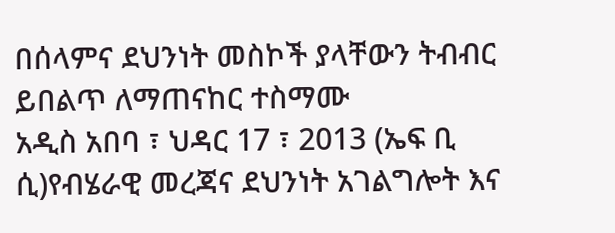በሰላምና ደህንነት መስኮች ያላቸውን ትብብር ይበልጥ ለማጠናከር ተስማሙ
አዲስ አበባ ፣ ህዳር 17 ፣ 2013 (ኤፍ ቢ ሲ)የብሄራዊ መረጃና ደህንነት አገልግሎት እና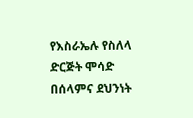የእስራኤሉ የስለላ ድርጅት ሞሳድ በሰላምና ደህንነት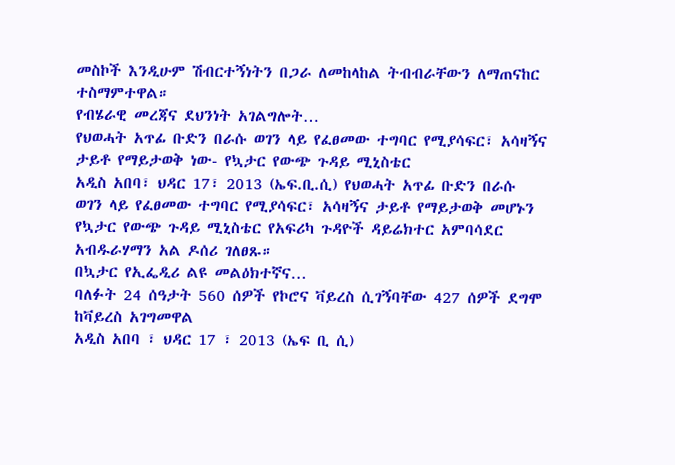መስኮች እንዲሁም ሽብርተኝነትን በጋራ ለመከላከል ትብብራቸውን ለማጠናከር ተስማምተዋል።
የብሄራዊ መረጃና ደህንነት አገልግሎት…
የህወሓት አጥፊ ቡድን በራሱ ወገን ላይ የፈፀመው ተግባር የሚያሳፍር፣ አሳዛኝና ታይቶ የማይታወቅ ነው- የኳታር የውጭ ጉዳይ ሚኒስቴር
አዲስ አበባ፣ ህዳር 17፣ 2013 (ኤፍ.ቢ.ሲ) የህወሓት አጥፊ ቡድን በራሱ ወገን ላይ የፈፀመው ተግባር የሚያሳፍር፣ አሳዛኝና ታይቶ የማይታወቅ መሆኑን የኳታር የውጭ ጉዳይ ሚኒስቴር የአፍሪካ ጉዳዮች ዳይሬክተር አምባሳደር አብዱራሃማን አል ዶሰሪ ገለፀጹ።
በኳታር የኢፌዲሪ ልዩ መልዕክተኛና…
ባለፉት 24 ሰዓታት 560 ሰዎች የኮሮና ቫይረስ ሲገኝባቸው 427 ሰዎች ደግሞ ከቫይረስ አገግመዋል
አዲስ አበባ ፣ ህዳር 17 ፣ 2013 (ኤፍ ቢ ሲ)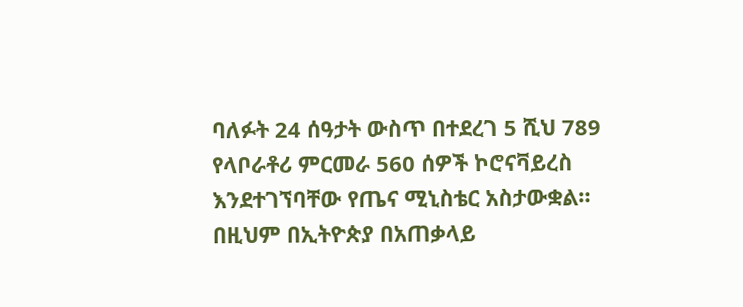ባለፉት 24 ሰዓታት ውስጥ በተደረገ 5 ሺህ 789 የላቦራቶሪ ምርመራ 560 ሰዎች ኮሮናቫይረስ እንደተገኘባቸው የጤና ሚኒስቴር አስታውቋል።
በዚህም በኢትዮጵያ በአጠቃላይ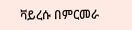ቫይረሱ በምርመራ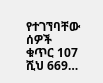የተገኘባቸው ሰዎች ቁጥር 107 ሺህ 669…